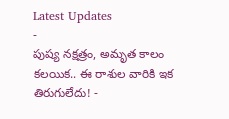Latest Updates
-
పుష్య నక్షత్రం, అమృత కాలం కలయిక.. ఈ రాశుల వారికి ఇక తిరుగులేదు! -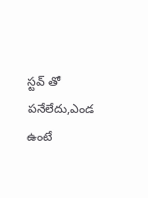స్టవ్ తో పనేలేదు,ఎండ ఉంటే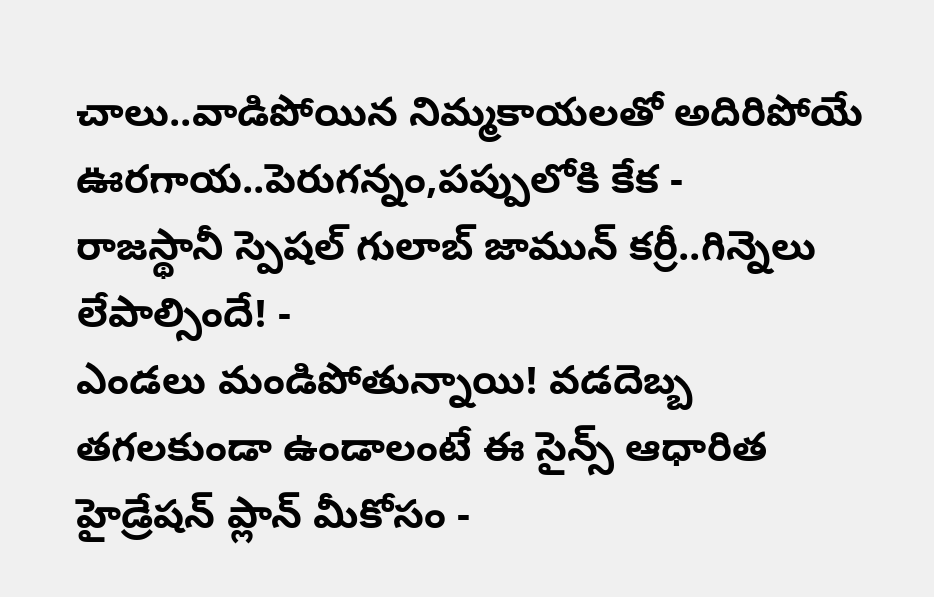చాలు..వాడిపోయిన నిమ్మకాయలతో అదిరిపోయే ఊరగాయ..పెరుగన్నం,పప్పులోకి కేక -
రాజస్థానీ స్పెషల్ గులాబ్ జామున్ కర్రీ..గిన్నెలు లేపాల్సిందే! -
ఎండలు మండిపోతున్నాయి! వడదెబ్బ తగలకుండా ఉండాలంటే ఈ సైన్స్ ఆధారిత హైడ్రేషన్ ప్లాన్ మీకోసం -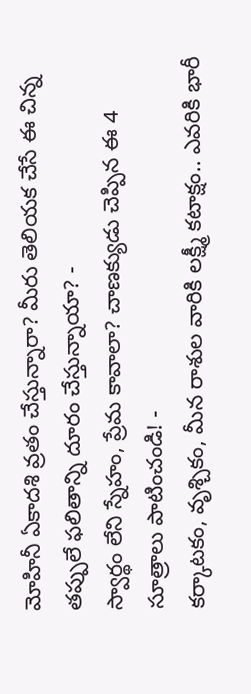మోహినీ ఏకాదశి వ్రతం చేస్తున్నారా? మీరు తెలియక చేసే ఈ చిన్న తప్పులే ఫలితాన్ని దూరం చేస్తున్నాయా? -
స్వార్థం లేని స్నేహం, ప్రేమ కావాలా? చాణక్యుడు చెప్పిన ఈ 4 సూత్రాలు పాటించండి! -
కర్కాటకం, వృశ్చికం, మీన రాశుల వారికి లక్ష్మీ కటాక్షం.. ఎవరికి భారీ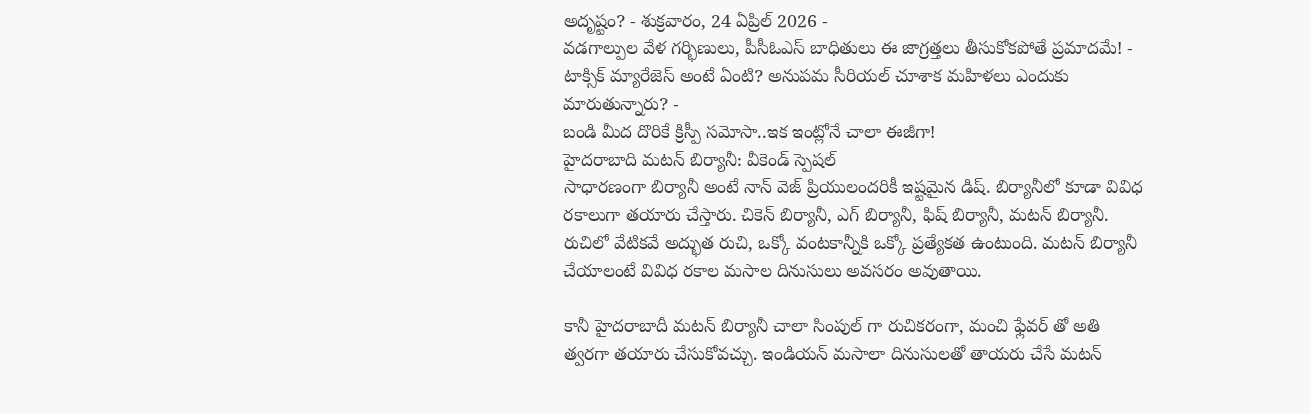అదృష్టం? - శుక్రవారం, 24 ఏప్రిల్ 2026 -
వడగాల్పుల వేళ గర్భిణులు, పీసీఓఎస్ బాధితులు ఈ జాగ్రత్తలు తీసుకోకపోతే ప్రమాదమే! -
టాక్సిక్ మ్యారేజెస్ అంటే ఏంటి? అనుపమ సీరియల్ చూశాక మహిళలు ఎందుకు మారుతున్నారు? -
బండి మీద దొరికే క్రిస్పీ సమోసా..ఇక ఇంట్లోనే చాలా ఈజీగా!
హైదరాబాది మటన్ బిర్యానీ: వీకెండ్ స్పెషల్
సాధారణంగా బిర్యానీ అంటే నాన్ వెజ్ ప్రియులందరికీ ఇష్టమైన డిష్. బిర్యానీలో కూడా వివిధ రకాలుగా తయారు చేస్తారు. చికెన్ బిర్యానీ, ఎగ్ బిర్యానీ, ఫిష్ బిర్యానీ, మటన్ బిర్యానీ. రుచిలో వేటికవే అద్భుత రుచి, ఒక్కో వంటకాన్నీకి ఒక్కో ప్రత్యేకత ఉంటుంది. మటన్ బిర్యానీ చేయాలంటే వివిధ రకాల మసాల దినుసులు అవసరం అవుతాయి.

కానీ హైదరాబాదీ మటన్ బిర్యానీ చాలా సింపుల్ గా రుచికరంగా, మంచి ఫ్లేవర్ తో అతి త్వరగా తయారు చేసుకోవచ్చు. ఇండియన్ మసాలా దినుసులతో తాయరు చేసే మటన్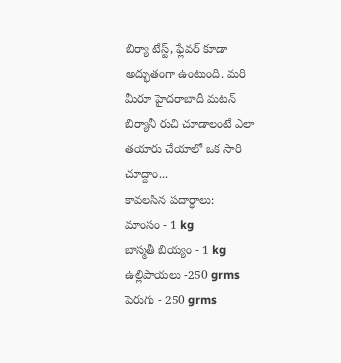బిర్యా టేస్ట్, ఫ్లేవర్ కూడా అద్భుతంగా ఉంటుంది. మరి మీరూ హైదరాబాదీ మటన్ బిర్యానీ రుచి చూడాలంటే ఎలా తయారు చేయాలో ఒక సారి చూద్దాం...
కావలసిన పదార్ధాలు:
మాంసం - 1 kg
బాస్మతీ బియ్యం - 1 kg
ఉల్లిపాయలు -250 grms
పెరుగు - 250 grms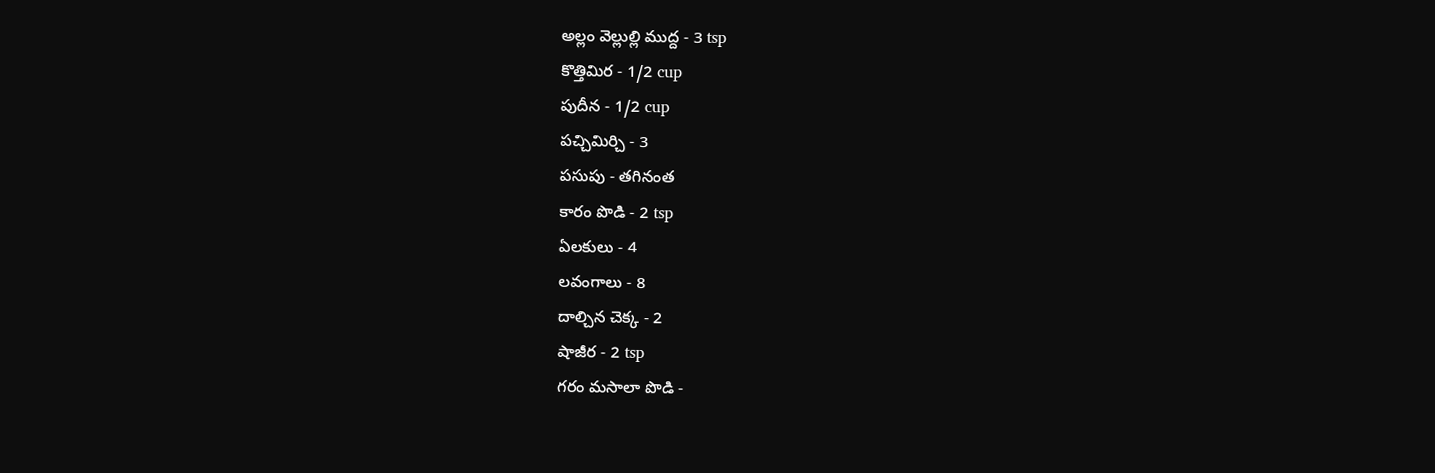అల్లం వెల్లుల్లి ముద్ద - 3 tsp
కొత్తిమిర - 1/2 cup
పుదీన - 1/2 cup
పచ్చిమిర్చి - 3
పసుపు - తగినంత
కారం పొడి - 2 tsp
ఏలకులు - 4
లవంగాలు - 8
దాల్చిన చెక్క - 2
షాజీర - 2 tsp
గరం మసాలా పొడి -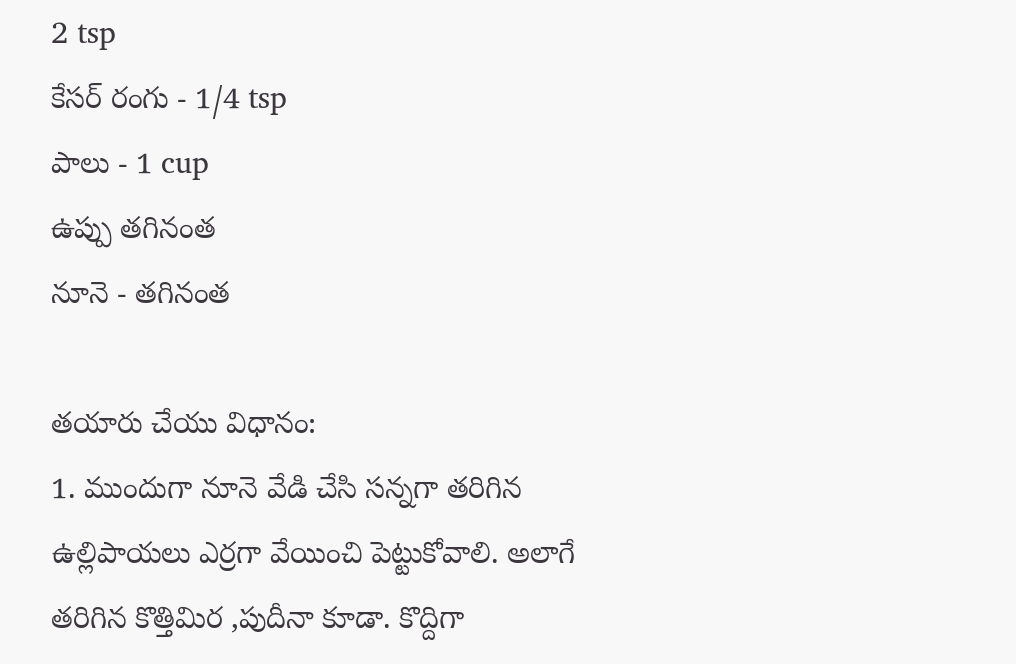2 tsp
కేసర్ రంగు - 1/4 tsp
పాలు - 1 cup
ఉప్పు తగినంత
నూనె - తగినంత

తయారు చేయు విధానం:
1. ముందుగా నూనె వేడి చేసి సన్నగా తరిగిన ఉల్లిపాయలు ఎర్రగా వేయించి పెట్టుకోవాలి. అలాగే తరిగిన కొత్తిమిర ,పుదీనా కూడా. కొద్దిగా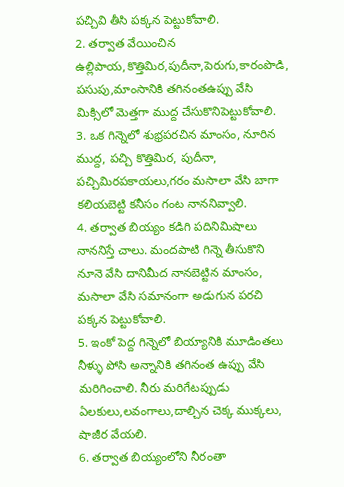పచ్చివి తీసి పక్కన పెట్టుకోవాలి.
2. తర్వాత వేయించిన ఉల్లిపాయ,కొత్తిమిర,పుదీనా,పెరుగు,కారంపొడి, పసుపు,మాంసానికి తగినంతఉప్పు వేసి మిక్సిలో మెత్తగా ముద్ద చేసుకొనిపెట్టుకోవాలి.
3. ఒక గిన్నెలో శుభ్రపరచిన మాంసం, నూరిన ముద్ద, పచ్చి కొత్తిమిర, పుదీనా, పచ్చిమిరపకాయలు,గరం మసాలా వేసి బాగా కలియబెట్టి కనీసం గంట నాననివ్వాలి.
4. తర్వాత బియ్యం కడిగి పదినిమిషాలు నాననిస్తే చాలు. మందపాటి గిన్నె తీసుకొని నూనె వేసి దానిమీద నానబెట్టిన మాంసం, మసాలా వేసి సమానంగా అడుగున పరచి పక్కన పెట్టుకోవాలి.
5. ఇంకో పెద్ద గిన్నెలో బియ్యానికి మూడింతలు నీళ్ళు పోసి అన్నానికి తగినంత ఉప్పు వేసి మరిగించాలి. నీరు మరిగేటప్పుడు ఏలకులు,లవంగాలు,దాల్చిన చెక్క ముక్కలు, షాజీర వేయలి.
6. తర్వాత బియ్యంలోని నీరంతా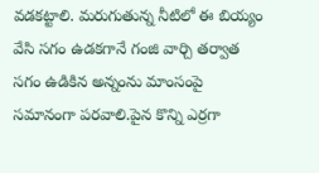వడకట్టాలి. మరుగుతున్న నీటిలో ఈ బియ్యం వేసి సగం ఉడకగానే గంజి వార్చి తర్వాత సగం ఉడికిన అన్నంను మాంసంపై సమానంగా పరవాలి.పైన కొన్ని ఎర్రగా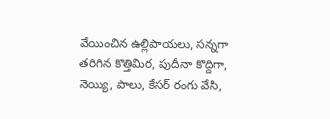వేయించిన ఉల్లిపాయలు, సన్నగా తరిగిన కొత్తిమిర, పుదీనా కొద్దిగా, నెయ్యి, పాలు, కేసర్ రంగు వేసి,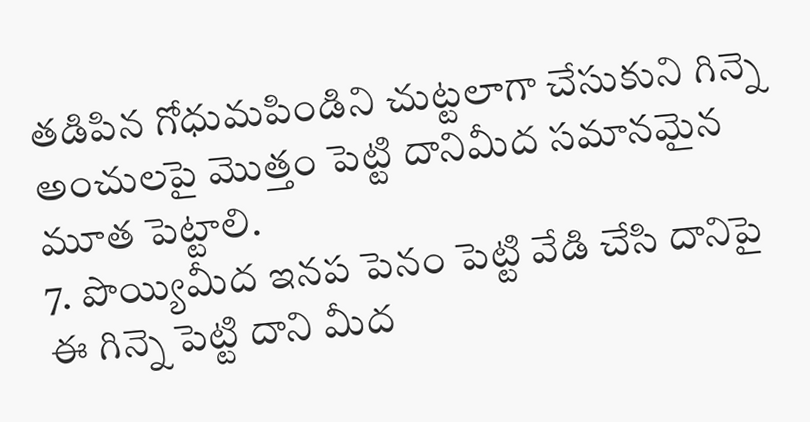తడిపిన గోధుమపిండిని చుట్టలాగా చేసుకుని గిన్నె అంచులపై మొత్తం పెట్టి దానిమీద సమానమైన మూత పెట్టాలి.
7. పొయ్యిమీద ఇనప పెనం పెట్టి వేడి చేసి దానిపై ఈ గిన్నె పెట్టి దాని మీద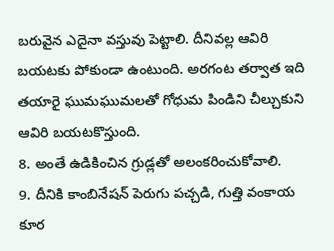బరువైన ఎదైనా వస్తువు పెట్టాలి. దీనివల్ల ఆవిరి బయటకు పోకుండా ఉంటుంది. అరగంట తర్వాత ఇది తయారై ఘుమఘుమలతో గోధుమ పిండిని చీల్చుకుని ఆవిరి బయటకొస్తుంది.
8. అంతే ఉడికించిన గ్రుడ్లతో అలంకరించుకోవాలి.
9. దీనికి కాంబినేషన్ పెరుగు పచ్చడి, గుత్తి వంకాయ కూర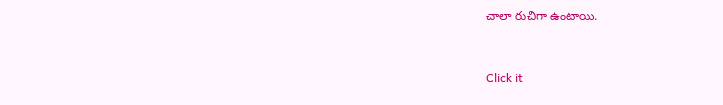చాలా రుచిగా ఉంటాయి.



Click it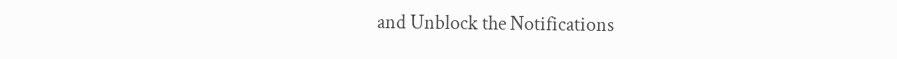and Unblock the Notifications